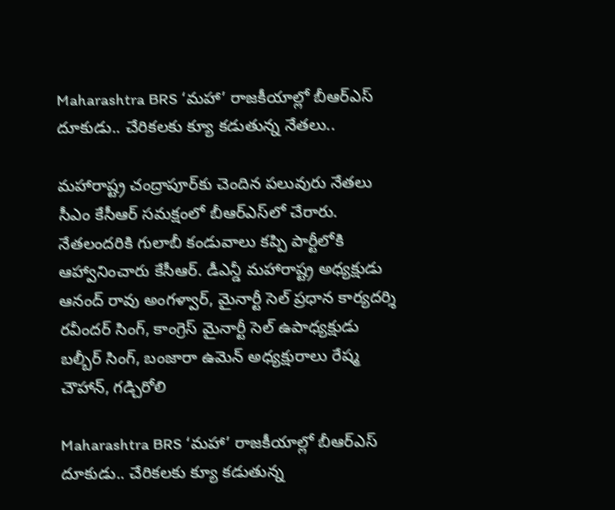Maharashtra BRS ‘మహా’ రాజకీయాల్లో బీఆర్ఎస్‌ దూకుడు.. చేరికలకు క్యూ కడుతున్న నేతలు..

మహారాష్ట్ర చంద్రాపూర్‌కు చెందిన పలువురు నేతలు సీఎం కేసీఆర్‌ సమక్షంలో బీఆర్‌ఎస్‌లో చేరారు. నేతలందరికి గులాబీ కండువాలు కప్పి పార్టీలోకి ఆహ్వానించారు కేసీఆర్. డీఎన్డీ మహారాష్ట్ర అధ్యక్షుడు ఆనంద్‌ రావు అంగళ్వార్‌, మైనార్టీ సెల్‌ ప్రధాన కార్యదర్శి రవీందర్‌ సింగ్‌, కాంగ్రెస్‌ మైనార్టీ సెల్‌ ఉపాధ్యక్షుడు బల్బీర్‌ సింగ్‌, బంజారా ఉమెన్‌ అధ్యక్షురాలు రేష్మ చౌహాన్‌, గడ్చిరోలి

Maharashtra BRS ‘మహా’ రాజకీయాల్లో బీఆర్ఎస్‌ దూకుడు.. చేరికలకు క్యూ కడుతున్న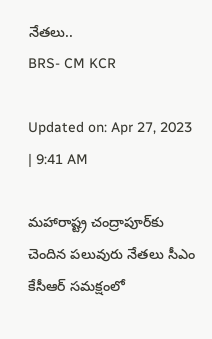నేతలు..
BRS- CM KCR

Updated on: Apr 27, 2023 | 9:41 AM

మహారాష్ట్ర చంద్రాపూర్‌కు చెందిన పలువురు నేతలు సీఎం కేసీఆర్‌ సమక్షంలో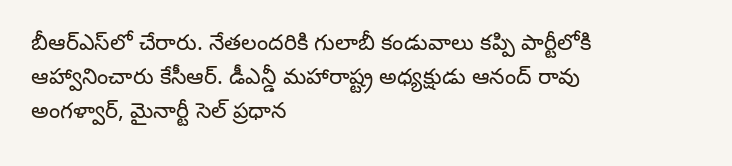బీఆర్‌ఎస్‌లో చేరారు. నేతలందరికి గులాబీ కండువాలు కప్పి పార్టీలోకి ఆహ్వానించారు కేసీఆర్. డీఎన్డీ మహారాష్ట్ర అధ్యక్షుడు ఆనంద్‌ రావు అంగళ్వార్‌, మైనార్టీ సెల్‌ ప్రధాన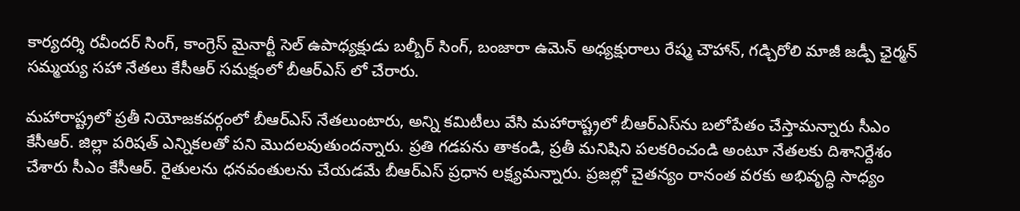కార్యదర్శి రవీందర్‌ సింగ్‌, కాంగ్రెస్‌ మైనార్టీ సెల్‌ ఉపాధ్యక్షుడు బల్బీర్‌ సింగ్‌, బంజారా ఉమెన్‌ అధ్యక్షురాలు రేష్మ చౌహాన్‌, గడ్చిరోలి మాజీ జడ్పీ ఛైర్మన్‌ సమ్మయ్య సహా నేతలు కేసీఆర్ సమక్షంలో బీఆర్ఎస్ లో చేరారు.

మహారాష్ట్రలో ప్రతీ నియోజకవర్గంలో బీఆర్‌ఎస్‌ నేతలుంటారు, అన్ని కమిటీలు వేసి మహారాష్ట్రలో బీఆర్‌ఎస్‌ను బలోపేతం చేస్తామన్నారు సీఎం కేసీఆర్. జిల్లా పరిషత్‌ ఎన్నికలతో పని మొదలవుతుందన్నారు. ప్రతి గడపను తాకండి, ప్రతీ మనిషిని పలకరించండి అంటూ నేతలకు దిశానిర్దేశం చేశారు సీఎం కేసీఆర్. రైతులను ధనవంతులను చేయడమే బీఆర్ఎస్ ప్రధాన లక్ష్యమన్నారు. ప్రజల్లో చైతన్యం రానంత వరకు అభివృద్ధి సాధ్యం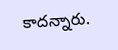కాదన్నారు.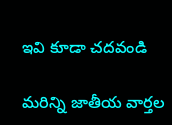ఇవి కూడా చదవండి

మరిన్ని జాతీయ వార్తల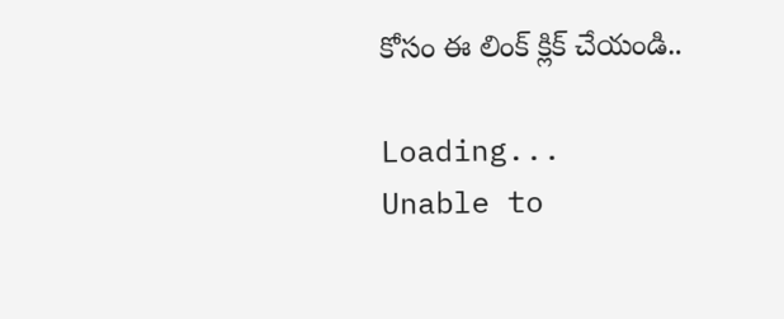కోసం ఈ లింక్ క్లిక్ చేయండి..

Loading...
Unable to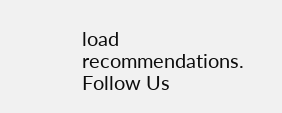load recommendations.
Follow Us